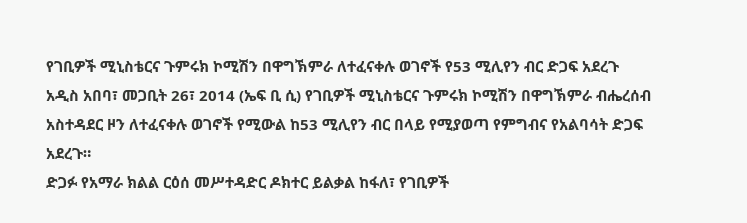የገቢዎች ሚኒስቴርና ጉምሩክ ኮሚሽን በዋግኽምራ ለተፈናቀሉ ወገኖች የ53 ሚሊየን ብር ድጋፍ አደረጉ
አዲስ አበባ፣ መጋቢት 26፣ 2014 (ኤፍ ቢ ሲ) የገቢዎች ሚኒስቴርና ጉምሩክ ኮሚሽን በዋግኽምራ ብሔረሰብ አስተዳደር ዞን ለተፈናቀሉ ወገኖች የሚውል ከ53 ሚሊየን ብር በላይ የሚያወጣ የምግብና የአልባሳት ድጋፍ አደረጉ።
ድጋፉ የአማራ ክልል ርዕሰ መሥተዳድር ዶክተር ይልቃል ከፋለ፣ የገቢዎች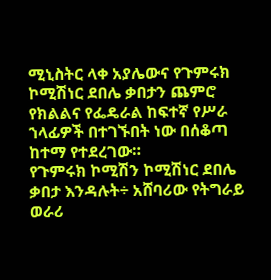ሚኒስትር ላቀ አያሌውና የጉምሩክ ኮሚሽነር ደበሌ ቃበታን ጨምሮ የክልልና የፌዴራል ከፍተኛ የሥራ ኀላፊዎች በተገኙበት ነው በሰቆጣ ከተማ የተደረገው።
የጉምሩክ ኮሚሽን ኮሚሽነር ደበሌ ቃበታ እንዳሉት÷ አሸባሪው የትግራይ ወራሪ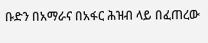ቡድን በአማራና በአፋር ሕዝብ ላይ በፈጠረው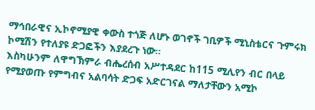ማኅበራዊና ኢኮኖሚያዊ ቀውስ ተጎጅ ለሆኑ ወገኖች ገቢዎች ሚኒስቴርና ጉምሩክ ኮሚሽን የተለያዩ ድጋፎችን እያደረጉ ነው።
እስካሁንም ለዋግኽምራ ብሔረሰብ አሥተዳደር ከ115 ሚሊየን ብር በላይ የሚያወጡ የምግብና አልባሳት ድጋፍ አድርገናል ማለታቸውን አሚኮ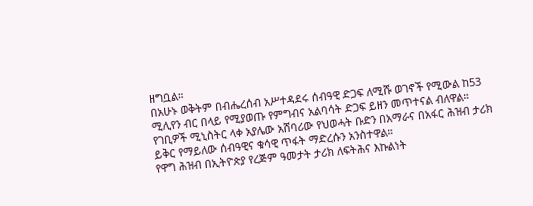ዘግቧል።
በአሁኑ ወቅትም በብሔረሰብ አሥተዳደሩ ሰብዓዊ ድጋፍ ለሚሹ ወገኖች የሚውል ከ53 ሚሊየን ብር በላይ የሚያወጡ የምግብና አልባሳት ድጋፍ ይዘን መጥተናል ብለዋል።
የገቢዎች ሚኒስትር ላቀ አያሌው አሸባሪው የህወሓት ቡድን በአማራና በአፋር ሕዝብ ታሪክ ይቅር የማይለው ሰብዓዊና ቁሳዊ ጥፋት ማድረሱን አንስተዋል።
የዋግ ሕዝብ በኢትዮጵያ የረጅም ዓመታት ታሪክ ለፍትሕና እኩልነት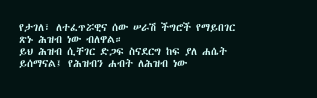የታገለ፣ ለተፈጥሯዊና ሰው ሠራሽ ችግሮች የማይበገር ጽኑ ሕዝብ ነው ብለዋል።
ይህ ሕዝብ ሲቸገር ድጋፍ ስናደርግ ከፍ ያለ ሐሴት ይሰማናል፤ የሕዝብን ሐብት ለሕዝብ ነው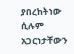ያበረከትነው ሲሉም አጋርነታቸውን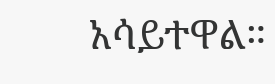አሳይተዋል።